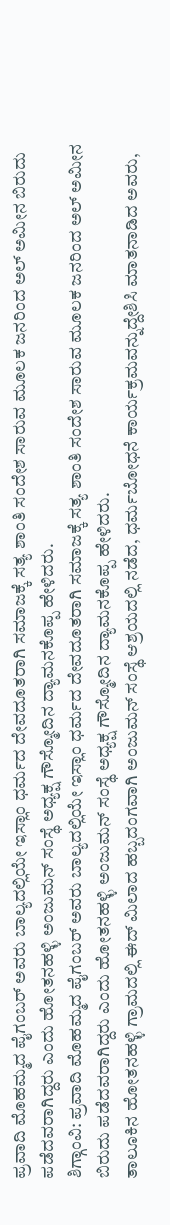ಪ್ರವಾದಿ ಮೊಹಮ್ಮದ ಪೈಗಂಬರ್ ಅವರು ಬಾಲ್ಯದಲ್ಲಿಯೇ ಇಸ್ಲಾಂ ಧರ್ಮದ ದೇವದೂತರಾಗಿ ಸಮಾಜಕ್ಕೆ ಸತ್ಯ ಶಾಂತಿ ಸಂದೇಶ ಸಾರುವ ಮೂಲಕ ಜನರಿಂದ ಅಲ್ ಅಮೀನ ಬಿರುದು ಪಡೆದವರಾಗಿದ್ದರು ಎಂದು ಹೋತನಹಳ್ಳಿ ಅಂಜುಮನ್ ಸಂಸ್ಥೆ ಅಧ್ಯಕ್ಷ ಗೌಸ್ಮೋದಿನ ದ್ಯಾಮನಕೊಪ್ಪ ಹೇಳಿದರು.
ಶಿಗ್ಗಾಂವಿ: ಪ್ರವಾದಿ ಮೊಹಮ್ಮದ ಪೈಗಂಬರ್ ಅವರು ಬಾಲ್ಯದಲ್ಲಿಯೇ ಇಸ್ಲಾಂ ಧರ್ಮದ ದೇವದೂತರಾಗಿ ಸಮಾಜಕ್ಕೆ ಸತ್ಯ ಶಾಂತಿ ಸಂದೇಶ ಸಾರುವ ಮೂಲಕ ಜನರಿಂದ ಅಲ್ ಅಮೀನ ಬಿರುದು ಪಡೆದವರಾಗಿದ್ದರು ಎಂದು ಹೋತನಹಳ್ಳಿ ಅಂಜುಮನ್ ಸಂಸ್ಥೆ ಅಧ್ಯಕ್ಷ ಗೌಸ್ಮೋದಿನ ದ್ಯಾಮನಕೊಪ್ಪ ಹೇಳಿದರು.
ತಾಲೂಕಿನ ಹೋತನಹಳ್ಳಿ ಗ್ರಾಮದಲ್ಲಿ ಈದ್ ಮಿಲಾದ ಹಬ್ಬದಂಗವಾಗಿ ಅಂಜುಮನ್ ಸಂಸ್ಥೆ ಆಶ್ರಯದಲ್ಲಿ ನಡೆದ, ಧರ್ಮಬೋಧನೆ ಕಾರ್ಯಕ್ರಮವನ್ನುದ್ದೇಶಿಸಿ ಮಾತನಾಡಿದ ಅವರು,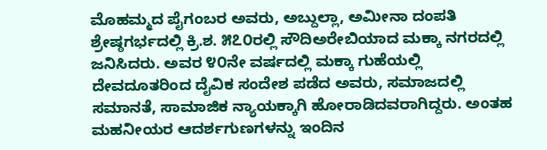ಮೊಹಮ್ಮದ ಪೈಗಂಬರ ಅವರು, ಅಬ್ದುಲ್ಲಾ, ಅಮೀನಾ ದಂಪತಿ ಶ್ರೇಷ್ಠಗರ್ಭದಲ್ಲಿ ಕ್ರಿ.ಶ. ೫೭೦ರಲ್ಲಿ ಸೌದಿಅರೇಬಿಯಾದ ಮಕ್ಕಾ ನಗರದಲ್ಲಿ ಜನಿಸಿದರು. ಅವರ ೪೦ನೇ ವರ್ಷದಲ್ಲಿ ಮಕ್ಕಾ ಗುಹೆಯಲ್ಲಿ ದೇವದೂತರಿಂದ ದೈವಿಕ ಸಂದೇಶ ಪಡೆದ ಅವರು, ಸಮಾಜದಲ್ಲಿ ಸಮಾನತೆ, ಸಾಮಾಜಿಕ ನ್ಯಾಯಕ್ಕಾಗಿ ಹೋರಾಡಿದವರಾಗಿದ್ದರು. ಅಂತಹ ಮಹನೀಯರ ಆದರ್ಶಗುಣಗಳನ್ನು ಇಂದಿನ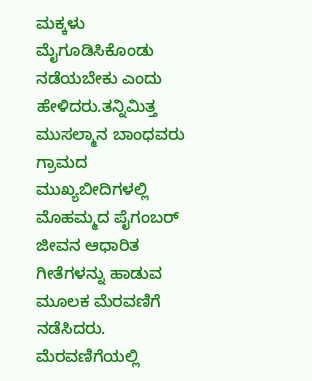ಮಕ್ಕಳು ಮೈಗೂಡಿಸಿಕೊಂಡು ನಡೆಯಬೇಕು ಎಂದು ಹೇಳಿದರು.ತನ್ನಿಮಿತ್ತ ಮುಸಲ್ಮಾನ ಬಾಂಧವರು ಗ್ರಾಮದ ಮುಖ್ಯಬೀದಿಗಳಲ್ಲಿ ಮೊಹಮ್ಮದ ಪೈಗಂಬರ್ ಜೀವನ ಆಧಾರಿತ ಗೀತೆಗಳನ್ನು ಹಾಡುವ ಮೂಲಕ ಮೆರವಣಿಗೆ ನಡೆಸಿದರು. ಮೆರವಣಿಗೆಯಲ್ಲಿ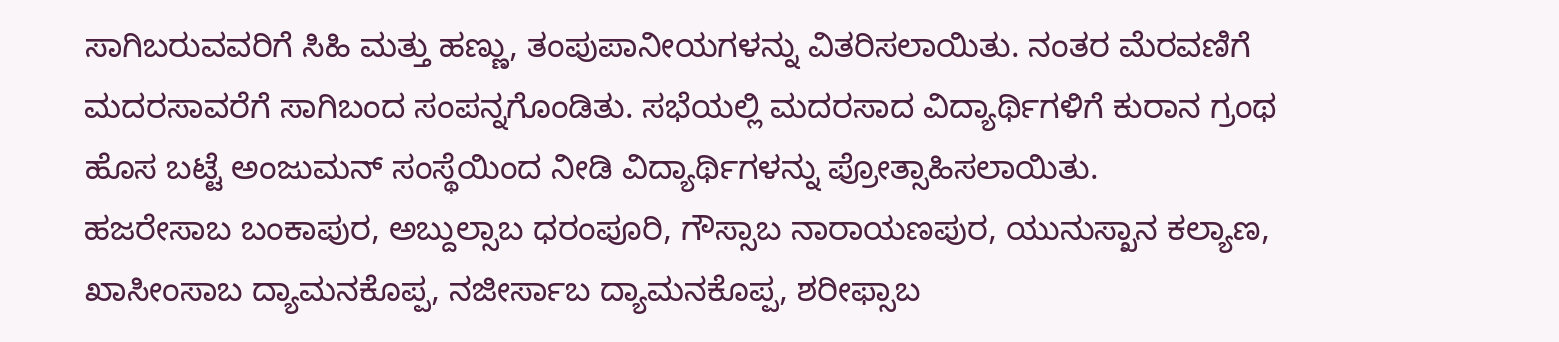ಸಾಗಿಬರುವವರಿಗೆ ಸಿಹಿ ಮತ್ತು ಹಣ್ಣು, ತಂಪುಪಾನೀಯಗಳನ್ನು ವಿತರಿಸಲಾಯಿತು. ನಂತರ ಮೆರವಣಿಗೆ ಮದರಸಾವರೆಗೆ ಸಾಗಿಬಂದ ಸಂಪನ್ನಗೊಂಡಿತು. ಸಭೆಯಲ್ಲಿ ಮದರಸಾದ ವಿದ್ಯಾರ್ಥಿಗಳಿಗೆ ಕುರಾನ ಗ್ರಂಥ ಹೊಸ ಬಟ್ಟೆ ಅಂಜುಮನ್ ಸಂಸ್ಥೆಯಿಂದ ನೀಡಿ ವಿದ್ಯಾರ್ಥಿಗಳನ್ನು ಪ್ರೋತ್ಸಾಹಿಸಲಾಯಿತು.
ಹಜರೇಸಾಬ ಬಂಕಾಪುರ, ಅಬ್ದುಲ್ಸಾಬ ಧರಂಪೂರಿ, ಗೌಸ್ಸಾಬ ನಾರಾಯಣಪುರ, ಯುನುಸ್ಖಾನ ಕಲ್ಯಾಣ, ಖಾಸೀಂಸಾಬ ದ್ಯಾಮನಕೊಪ್ಪ, ನಜೀರ್ಸಾಬ ದ್ಯಾಮನಕೊಪ್ಪ, ಶರೀಫ್ಸಾಬ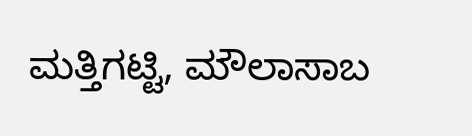ಮತ್ತಿಗಟ್ಟಿ, ಮೌಲಾಸಾಬ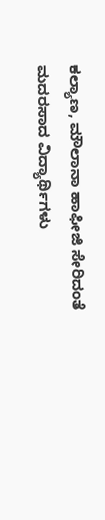ಕಲ್ಯಾಣ, ಮೌಲಾನಾ ಹಾಫೀಜಿ ಸೇರಿದಂತೆ ಮದರಸಾದ ವಿದ್ಯಾರ್ಥಿಗಳು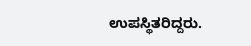ಉಪಸ್ಥಿತರಿದ್ದರು.